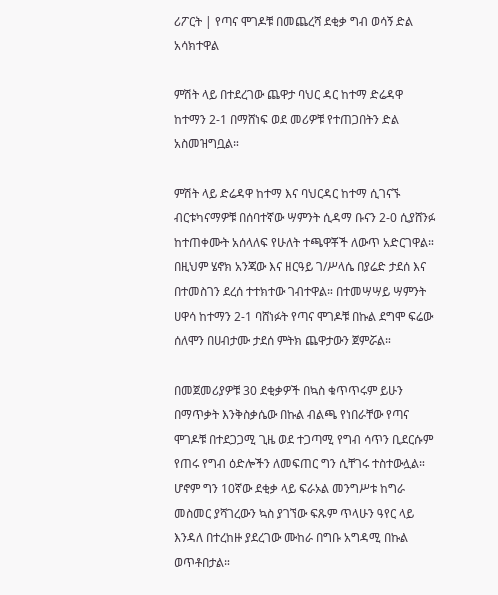ሪፖርት | የጣና ሞገዶቹ በመጨረሻ ደቂቃ ግብ ወሳኝ ድል አሳክተዋል

ምሽት ላይ በተደረገው ጨዋታ ባህር ዳር ከተማ ድሬዳዋ ከተማን 2-1 በማሸነፍ ወደ መሪዎቹ የተጠጋበትን ድል አስመዝግቧል።

ምሽት ላይ ድሬዳዋ ከተማ እና ባህርዳር ከተማ ሲገናኙ ብርቱካናማዎቹ በሰባተኛው ሣምንት ሲዳማ ቡናን 2-0 ሲያሸንፉ ከተጠቀሙት አሰላለፍ የሁለት ተጫዋቾች ለውጥ አድርገዋል። በዚህም ሄኖክ አንጃው እና ዘርዓይ ገ/ሥላሴ በያሬድ ታደሰ እና በተመስገን ደረሰ ተተክተው ገብተዋል። በተመሣሣይ ሣምንት ሀዋሳ ከተማን 2-1 ባሸነፉት የጣና ሞገዶቹ በኩል ደግሞ ፍሬው ሰለሞን በሀብታሙ ታደሰ ምትክ ጨዋታውን ጀምሯል።

በመጀመሪያዎቹ 30 ደቂቃዎች በኳስ ቁጥጥሩም ይሁን በማጥቃት እንቅስቃሴው በኩል ብልጫ የነበራቸው የጣና ሞገዶቹ በተደጋጋሚ ጊዜ ወደ ተጋጣሚ የግብ ሳጥን ቢደርሱም የጠሩ የግብ ዕድሎችን ለመፍጠር ግን ሲቸገሩ ተስተውሏል። ሆኖም ግን 10ኛው ደቂቃ ላይ ፍራኦል መንግሥቱ ከግራ መስመር ያሻገረውን ኳስ ያገኘው ፍጹም ጥላሁን ዓየር ላይ እንዳለ በተረከዙ ያደረገው ሙከራ በግቡ አግዳሚ በኩል ወጥቶበታል።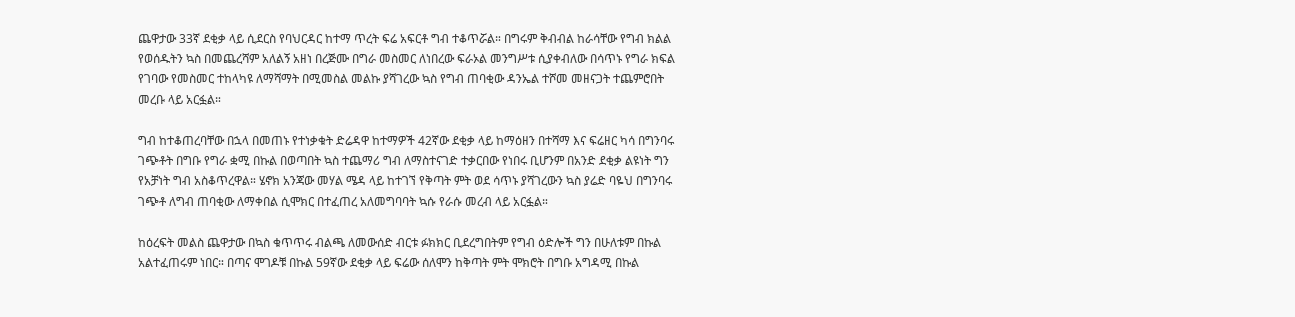ጨዋታው 33ኛ ደቂቃ ላይ ሲደርስ የባህርዳር ከተማ ጥረት ፍሬ አፍርቶ ግብ ተቆጥሯል። በግሩም ቅብብል ከራሳቸው የግብ ክልል የወሰዱትን ኳስ በመጨረሻም አለልኝ አዘነ በረጅሙ በግራ መስመር ለነበረው ፍራኦል መንግሥቱ ሲያቀብለው በሳጥኑ የግራ ክፍል የገባው የመስመር ተከላካዩ ለማሻማት በሚመስል መልኩ ያሻገረው ኳስ የግብ ጠባቂው ዳንኤል ተሾመ መዘናጋት ተጨምሮበት መረቡ ላይ አርፏል።

ግብ ከተቆጠረባቸው በኋላ በመጠኑ የተነቃቁት ድሬዳዋ ከተማዎች 42ኛው ደቂቃ ላይ ከማዕዘን በተሻማ እና ፍሬዘር ካሳ በግንባሩ ገጭቶት በግቡ የግራ ቋሚ በኩል በወጣበት ኳስ ተጨማሪ ግብ ለማስተናገድ ተቃርበው የነበሩ ቢሆንም በአንድ ደቂቃ ልዩነት ግን የአቻነት ግብ አስቆጥረዋል። ሄኖክ አንጃው መሃል ሜዳ ላይ ከተገኘ የቅጣት ምት ወደ ሳጥኑ ያሻገረውን ኳስ ያሬድ ባዬህ በግንባሩ ገጭቶ ለግብ ጠባቂው ለማቀበል ሲሞክር በተፈጠረ አለመግባባት ኳሱ የራሱ መረብ ላይ አርፏል።

ከዕረፍት መልስ ጨዋታው በኳስ ቁጥጥሩ ብልጫ ለመውሰድ ብርቱ ፉክክር ቢደረግበትም የግብ ዕድሎች ግን በሁለቱም በኩል አልተፈጠሩም ነበር። በጣና ሞገዶቹ በኩል 59ኛው ደቂቃ ላይ ፍሬው ሰለሞን ከቅጣት ምት ሞክሮት በግቡ አግዳሚ በኩል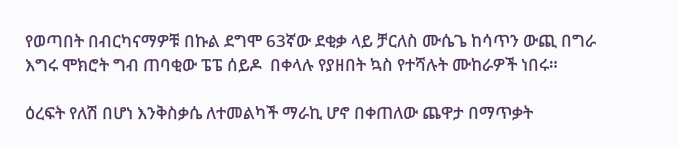የወጣበት በብርካናማዎቹ በኩል ደግሞ 63ኛው ደቂቃ ላይ ቻርለስ ሙሴጌ ከሳጥን ውጪ በግራ እግሩ ሞክሮት ግብ ጠባቂው ፔፔ ሰይዶ  በቀላሉ የያዘበት ኳስ የተሻሉት ሙከራዎች ነበሩ።

ዕረፍት የለሽ በሆነ እንቅስቃሴ ለተመልካች ማራኪ ሆኖ በቀጠለው ጨዋታ በማጥቃት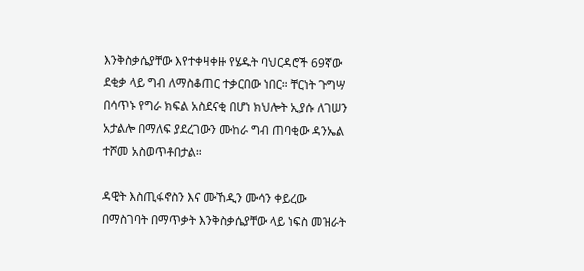እንቅስቃሴያቸው እየተቀዛቀዙ የሄዱት ባህርዳሮች 69ኛው ደቂቃ ላይ ግብ ለማስቆጠር ተቃርበው ነበር። ቸርነት ጉግሣ በሳጥኑ የግራ ክፍል አስደናቂ በሆነ ክህሎት ኢያሱ ለገሠን አታልሎ በማለፍ ያደረገውን ሙከራ ግብ ጠባቂው ዳንኤል ተሾመ አስወጥቶበታል።

ዳዊት እስጢፋኖስን እና ሙኸዲን ሙሳን ቀይረው በማስገባት በማጥቃት እንቅስቃሴያቸው ላይ ነፍስ መዝራት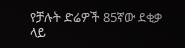የቻሉት ድሬዎች 85ኛው ደቂቃ ላይ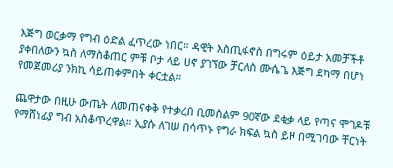እጅግ ወርቃማ የግብ ዕድል ፈጥረው ነበር። ዳዊት እስጢፋኖስ በግሩም ዕይታ አመቻችቶ ያቀበለውን ኳስ ለማስቆጠር ምቹ ቦታ ላይ ሀኖ ያገኘው ቻርለስ ሙሴጌ እጅግ ደካማ በሆነ የመጀመሪያ ንክኪ ሳይጠቀምበት ቀርቷል።

ጨዋታው በዚሁ ውጤት ለመጠናቀቅ የተቃረበ ቢመስልም 90ኛው ደቂቃ ላይ የጣና ሞገዶቹ የማሸነፊያ ግብ አስቆጥረዋል። ኢያሱ ለገሠ በሳጥኑ የግራ ክፍል ኳስ ይዞ በሚገባው ቸርነት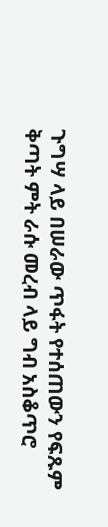ጉግሣ ላይ በሠራው ጥፋት የተሰጠውን የፍጹም ቅጣት ምት ራሱ መረብ ላይ ግብ አስቆጥሮ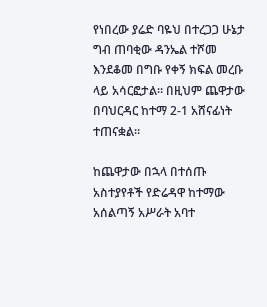የነበረው ያሬድ ባዬህ በተረጋጋ ሁኔታ ግብ ጠባቂው ዳንኤል ተሾመ እንደቆመ በግቡ የቀኝ ክፍል መረቡ ላይ አሳርፎታል። በዚህም ጨዋታው በባህርዳር ከተማ 2-1 አሸናፊነት ተጠናቋል።

ከጨዋታው በኋላ በተሰጡ አስተያየቶች የድሬዳዋ ከተማው አሰልጣኝ አሥራት አባተ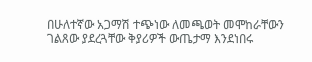በሁለተኛው አጋማሽ ተጭነው ለመጫወት መሞከራቸውን ገልጸው ያደረጓቸው ቅያሪዎች ውጤታማ እንደነበሩ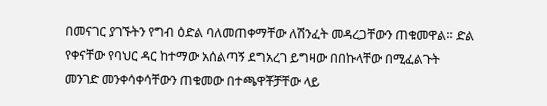በመናገር ያገኙትን የግብ ዕድል ባለመጠቀማቸው ለሽንፈት መዳረጋቸውን ጠቁመዋል። ድል የቀናቸው የባህር ዳር ከተማው አሰልጣኝ ደግአረገ ይግዛው በበኩላቸው በሚፈልጉት መንገድ መንቀሳቀሳቸውን ጠቁመው በተጫዋቾቻቸው ላይ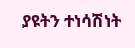ያዩትን ተነሳሽነት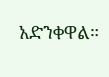አድንቀዋል።